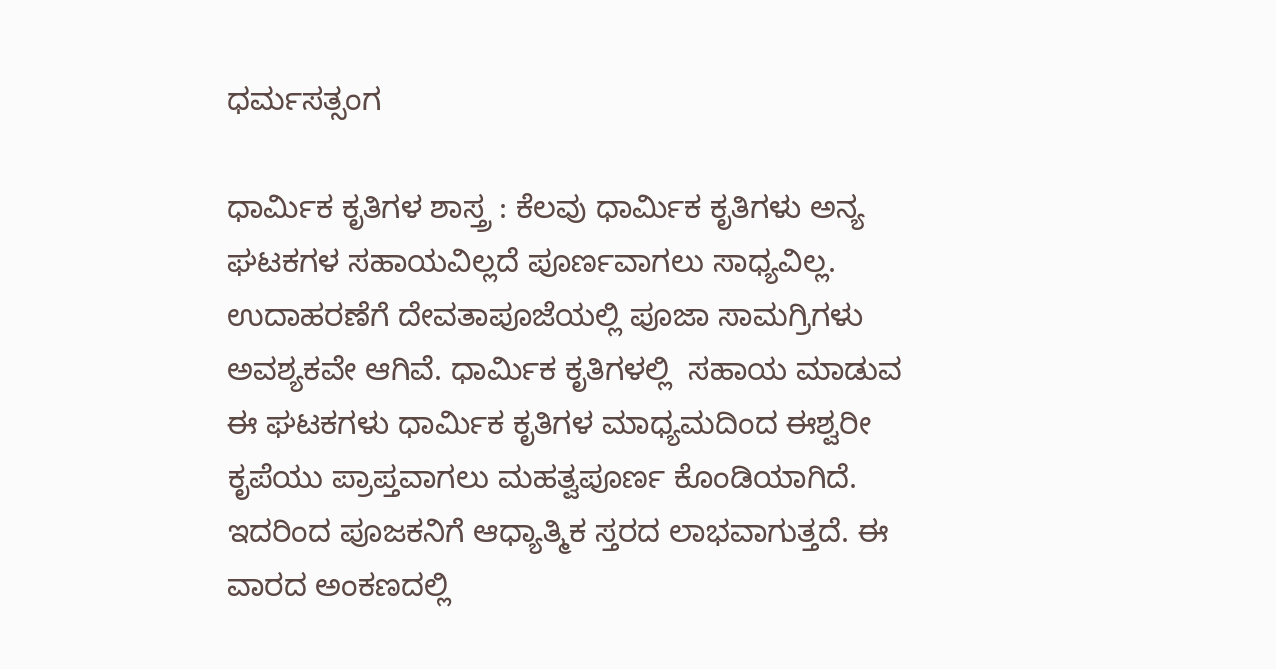ಧರ್ಮಸತ್ಸಂಗ

ಧಾರ್ಮಿಕ ಕೃತಿಗಳ ಶಾಸ್ತ್ರ : ಕೆಲವು ಧಾರ್ಮಿಕ ಕೃತಿಗಳು ಅನ್ಯ ಘಟಕಗಳ ಸಹಾಯವಿಲ್ಲದೆ ಪೂರ್ಣವಾಗಲು ಸಾಧ್ಯವಿಲ್ಲ. ಉದಾಹರಣೆಗೆ ದೇವತಾಪೂಜೆಯಲ್ಲಿ ಪೂಜಾ ಸಾಮಗ್ರಿಗಳು ಅವಶ್ಯಕವೇ ಆಗಿವೆ. ಧಾರ್ಮಿಕ ಕೃತಿಗಳಲ್ಲಿ  ಸಹಾಯ ಮಾಡುವ ಈ ಘಟಕಗಳು ಧಾರ್ಮಿಕ ಕೃತಿಗಳ ಮಾಧ್ಯಮದಿಂದ ಈಶ್ವರೀ ಕೃಪೆಯು ಪ್ರಾಪ್ತವಾಗಲು ಮಹತ್ವಪೂರ್ಣ ಕೊಂಡಿಯಾಗಿದೆ. ಇದರಿಂದ ಪೂಜಕನಿಗೆ ಆಧ್ಯಾತ್ಮಿಕ ಸ್ತರದ ಲಾಭವಾಗುತ್ತದೆ. ಈ ವಾರದ ಅಂಕಣದಲ್ಲಿ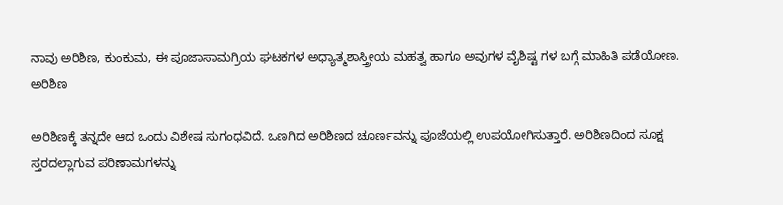ನಾವು ಅರಿಶಿಣ, ಕುಂಕುಮ, ಈ ಪೂಜಾಸಾಮಗ್ರಿಯ ಘಟಕಗಳ ಅಧ್ಯಾತ್ಮಶಾಸ್ತ್ರೀಯ ಮಹತ್ವ ಹಾಗೂ ಅವುಗಳ ವೈಶಿಷ್ಟ ಗಳ ಬಗ್ಗೆ ಮಾಹಿತಿ ಪಡೆಯೋಣ.
ಅರಿಶಿಣ

ಅರಿಶಿಣಕ್ಕೆ ತನ್ನದೇ ಆದ ಒಂದು ವಿಶೇಷ ಸುಗಂಧವಿದೆ. ಒಣಗಿದ ಅರಿಶಿಣದ ಚೂರ್ಣವನ್ನು ಪೂಜೆಯಲ್ಲಿ ಉಪಯೋಗಿಸುತ್ತಾರೆ. ಅರಿಶಿಣದಿಂದ ಸೂಕ್ಷ ಸ್ತರದಲ್ಲಾಗುವ ಪರಿಣಾಮಗಳನ್ನು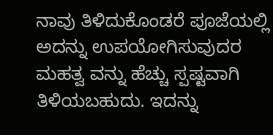ನಾವು ತಿಳಿದುಕೊಂಡರೆ ಪೂಜೆಯಲ್ಲಿ ಅದನ್ನು ಉಪಯೋಗಿಸುವುದರ ಮಹತ್ವ ವನ್ನು ಹೆಚ್ಚು ಸ್ಪಷ್ಟವಾಗಿ ತಿಳಿಯಬಹುದು. ಇದನ್ನು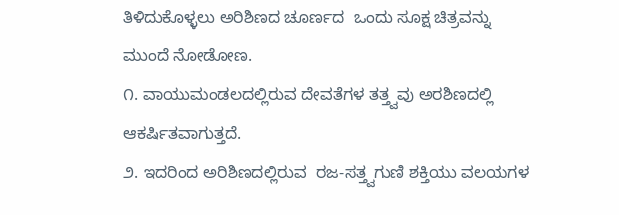ತಿಳಿದುಕೊಳ್ಳಲು ಅರಿಶಿಣದ ಚೂರ್ಣದ  ಒಂದು ಸೂಕ್ಷ ಚಿತ್ರವನ್ನು ಮುಂದೆ ನೋಡೋಣ.
೧. ವಾಯುಮಂಡಲದಲ್ಲಿರುವ ದೇವತೆಗಳ ತತ್ತ್ವವು ಅರಶಿಣದಲ್ಲಿ ಆಕರ್ಷಿತವಾಗುತ್ತದೆ.
೨. ಇದರಿಂದ ಅರಿಶಿಣದಲ್ಲಿರುವ  ರಜ-ಸತ್ತ್ವಗುಣಿ ಶಕ್ತಿಯು ವಲಯಗಳ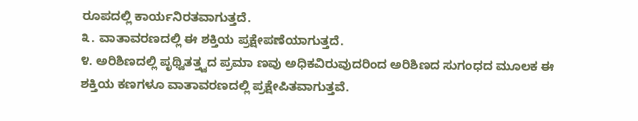ರೂಪದಲ್ಲಿ ಕಾರ್ಯನಿರತವಾಗುತ್ತದೆ.
೩. ವಾತಾವರಣದಲ್ಲಿ ಈ ಶಕ್ತಿಯ ಪ್ರಕ್ಷೇಪಣೆಯಾಗುತ್ತದೆ.
೪. ಅರಿಶಿಣದಲ್ಲಿ ಪೃಥ್ವಿತತ್ತ್ವದ ಪ್ರಮಾ ಣವು ಅಧಿಕವಿರುವುದರಿಂದ ಅರಿಶಿಣದ ಸುಗಂಧದ ಮೂಲಕ ಈ ಶಕ್ತಿಯ ಕಣಗಳೂ ವಾತಾವರಣದಲ್ಲಿ ಪ್ರಕ್ಷೇಪಿತವಾಗುತ್ತವೆ.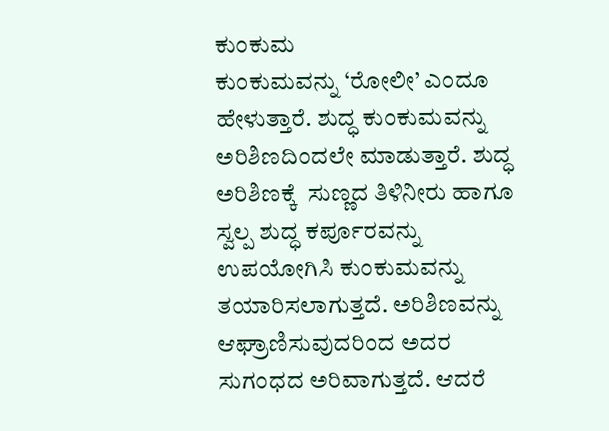ಕುಂಕುಮ
ಕುಂಕುಮವನ್ನು ‘ರೋಲೀ’ ಎಂದೂ ಹೇಳುತ್ತಾರೆ. ಶುದ್ಧ ಕುಂಕುಮವನ್ನು ಅರಿಶಿಣದಿಂದಲೇ ಮಾಡುತ್ತಾರೆ. ಶುದ್ಧ ಅರಿಶಿಣಕ್ಕೆ  ಸುಣ್ಣದ ತಿಳಿನೀರು ಹಾಗೂ ಸ್ವಲ್ಪ ಶುದ್ಧ ಕರ್ಪೂರವನ್ನು ಉಪಯೋಗಿಸಿ ಕುಂಕುಮವನ್ನು ತಯಾರಿಸಲಾಗುತ್ತದೆ. ಅರಿಶಿಣವನ್ನು ಆಘ್ರಾಣಿಸುವುದರಿಂದ ಅದರ ಸುಗಂಧದ ಅರಿವಾಗುತ್ತದೆ. ಆದರೆ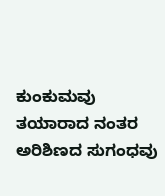ಕುಂಕುಮವು ತಯಾರಾದ ನಂತರ ಅರಿಶಿಣದ ಸುಗಂಧವು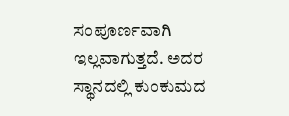ಸಂಪೂರ್ಣವಾಗಿ  ಇಲ್ಲವಾಗುತ್ತದೆ. ಅದರ ಸ್ಥಾನದಲ್ಲಿ ಕುಂಕುಮದ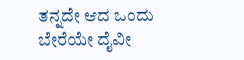ತನ್ನದೇ ಆದ ಒಂದು ಬೇರೆಯೇ ದೈವೀ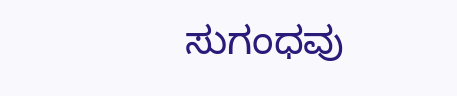ಸುಗಂಧವು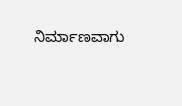ನಿರ್ಮಾಣವಾಗು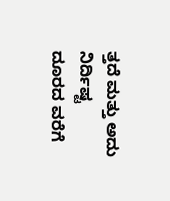ತ್ತದೆ ಮತ್ತು ಅದು ನಿರ್ದಿಷ್ಟ ದೂರದ ವರೆಗೆ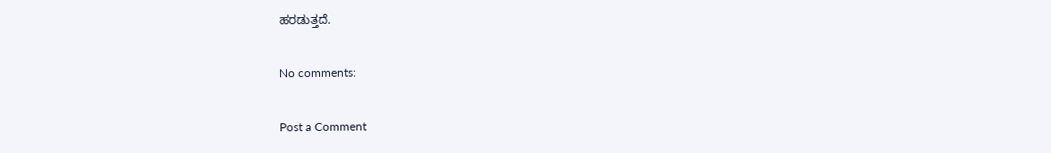ಹರಡುತ್ತದೆ.

No comments:

Post a Comment